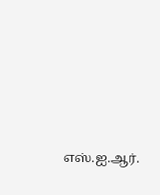எஸ்.ஐ.ஆர்.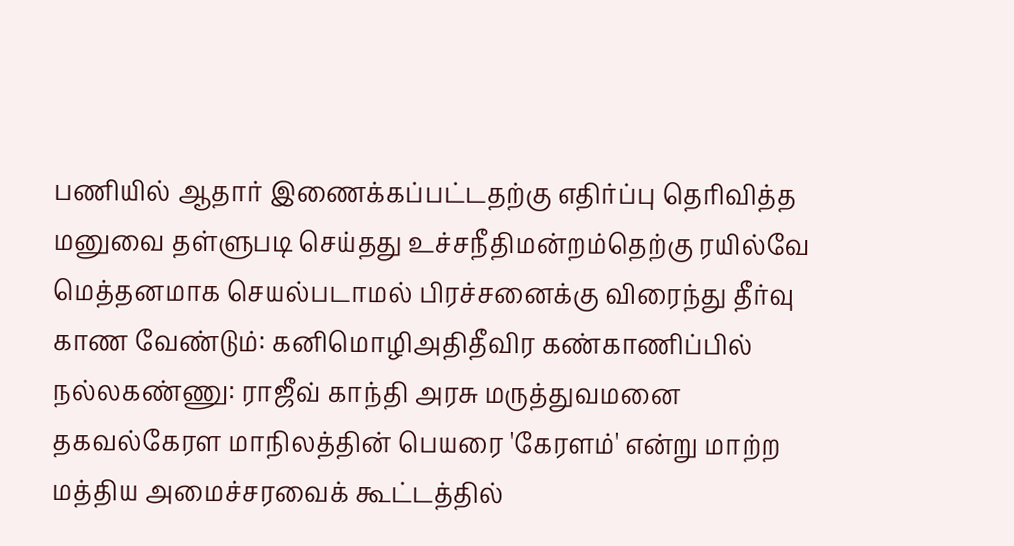பணியில் ஆதார் இணைக்கப்பட்டதற்கு எதிர்ப்பு தெரிவித்த மனுவை தள்ளுபடி செய்தது உச்சநீதிமன்றம்தெற்கு ரயில்வே மெத்தனமாக செயல்படாமல் பிரச்சனைக்கு விரைந்து தீர்வு காண வேண்டும்: கனிமொழிஅதிதீவிர கண்காணிப்பில் நல்லகண்ணு: ராஜீவ் காந்தி அரசு மருத்துவமனை தகவல்கேரள மாநிலத்தின் பெயரை 'கேரளம்' என்று மாற்ற மத்திய அமைச்சரவைக் கூட்டத்தில்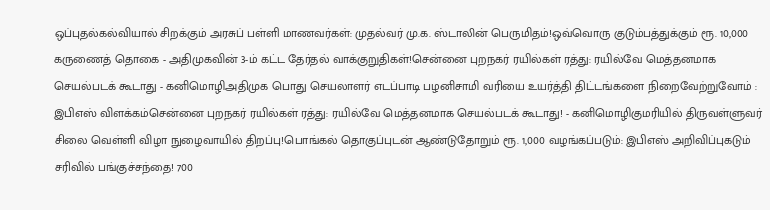ஒப்புதல்கல்வியால் சிறக்கும் அரசுப் பள்ளி மாணவர்கள்: முதல்வர் மு.க. ஸ்டாலின் பெருமிதம்!ஒவ்வொரு குடும்பத்துக்கும் ரூ. 10,000 கருணைத் தொகை - அதிமுகவின் 3-ம் கட்ட தேர்தல் வாக்குறுதிகள்!சென்னை புறநகர் ரயில்கள் ரத்து: ரயில்வே மெத்தனமாக செயல்படக் கூடாது - கனிமொழிஅதிமுக பொது செயலாளர் எடப்பாடி பழனிசாமி வரியை உயர்த்தி திட்டங்களை நிறைவேற்றுவோம் : இபிஎஸ் விளக்கம்சென்னை புறநகர் ரயில்கள் ரத்து: ரயில்வே மெத்தனமாக செயல்படக் கூடாது! - கனிமொழிகுமரியில் திருவள்ளுவர் சிலை வெள்ளி விழா நுழைவாயில் திறப்பு!பொங்கல் தொகுப்புடன் ஆண்டுதோறும் ரூ. 1,000 வழங்கப்படும்: இபிஎஸ் அறிவிப்புகடும் சரிவில் பங்குச்சந்தை! 700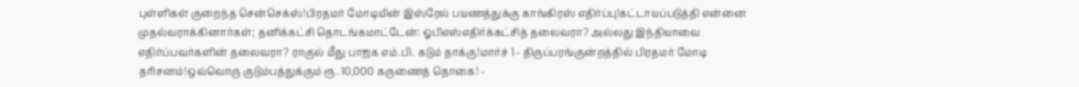புள்ளிகள் குறைந்த சென்செக்ஸ்!பிரதமர் மோடியின் இஸ்ரேல் பயணத்துக்கு காங்கிரஸ் எதிர்ப்பு!கட்டாயப்படுத்தி என்னை முதல்வராக்கினார்கள்; தனிக்கட்சி தொடங்கமாட்டேன்: ஓபிஎஸ்எதிர்க்கட்சித் தலைவரா? அல்லது இந்தியாவை எதிர்ப்பவர்களின் தலைவரா? ராகுல் மீது பாஜக எம்.பி. கடும் தாக்கு!மார்ச் 1 - திருப்பரங்குன்றத்தில் பிரதமர் மோடி தரிசனம்!ஒவ்வொரு குடும்பத்துக்கும் ரூ. 10,000 கருணைத் தொகை! -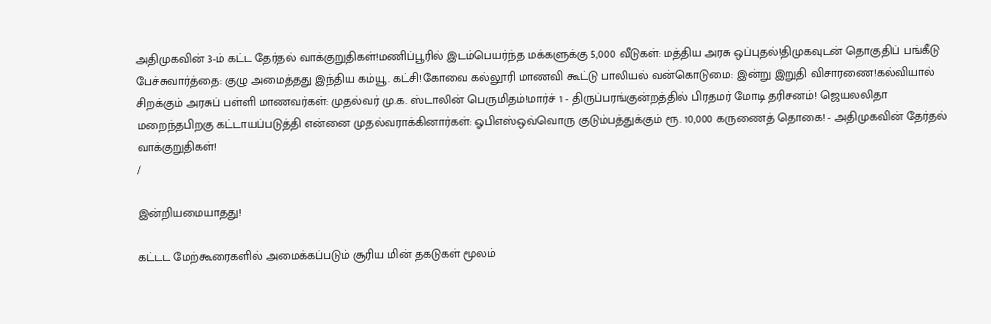அதிமுகவின் 3-ம் கட்ட தேர்தல் வாக்குறுதிகள்!மணிப்பூரில் இடம்பெயர்ந்த மக்களுக்கு 5,000 வீடுகள்: மத்திய அரசு ஒப்புதல்!திமுகவுடன் தொகுதிப் பங்கீடு பேச்சுவார்த்தை: குழு அமைத்தது இந்திய கம்யூ. கட்சி!கோவை கல்லூரி மாணவி கூட்டு பாலியல் வன்கொடுமை: இன்று இறுதி விசாரணை!கல்வியால் சிறக்கும் அரசுப் பள்ளி மாணவர்கள்: முதல்வர் மு.க. ஸ்டாலின் பெருமிதம்!மார்ச் 1 - திருப்பரங்குன்றத்தில் பிரதமர் மோடி தரிசனம்! ஜெயலலிதா மறைந்தபிறகு கட்டாயப்படுத்தி என்னை முதல்வராக்கினார்கள்: ஓபிஎஸ்ஒவ்வொரு குடும்பத்துக்கும் ரூ. 10,000 கருணைத் தொகை! - அதிமுகவின் தேர்தல் வாக்குறுதிகள்!
/

இன்றியமையாதது!

கட்டட மேற்கூரைகளில் அமைக்கப்படும் சூரிய மின் தகடுகள் மூலம்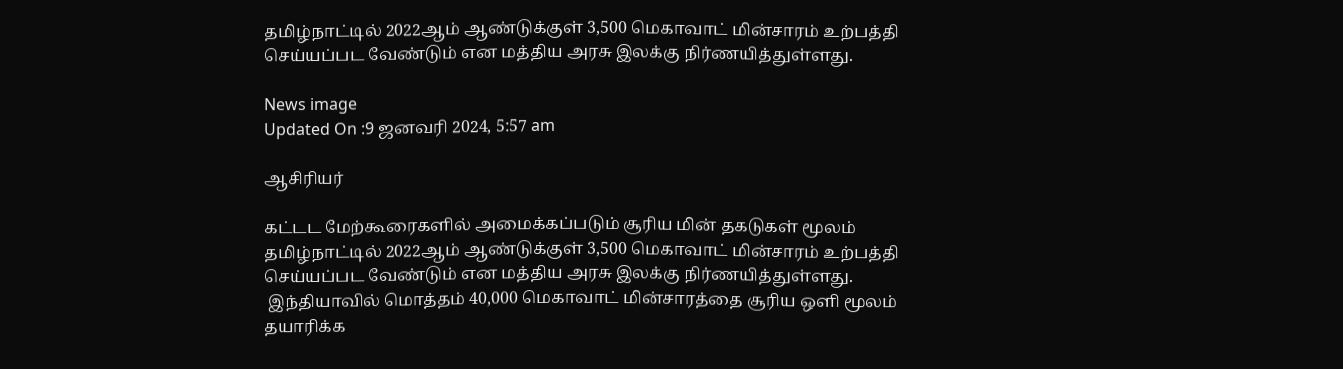தமிழ்நாட்டில் 2022ஆம் ஆண்டுக்குள் 3,500 மெகாவாட் மின்சாரம் உற்பத்தி செய்யப்பட வேண்டும் என மத்திய அரசு இலக்கு நிர்ணயித்துள்ளது.

News image
Updated On :9 ஜனவரி 2024, 5:57 am

ஆசிரியர்

கட்டட மேற்கூரைகளில் அமைக்கப்படும் சூரிய மின் தகடுகள் மூலம் தமிழ்நாட்டில் 2022ஆம் ஆண்டுக்குள் 3,500 மெகாவாட் மின்சாரம் உற்பத்தி செய்யப்பட வேண்டும் என மத்திய அரசு இலக்கு நிர்ணயித்துள்ளது.
 இந்தியாவில் மொத்தம் 40,000 மெகாவாட் மின்சாரத்தை சூரிய ஒளி மூலம் தயாரிக்க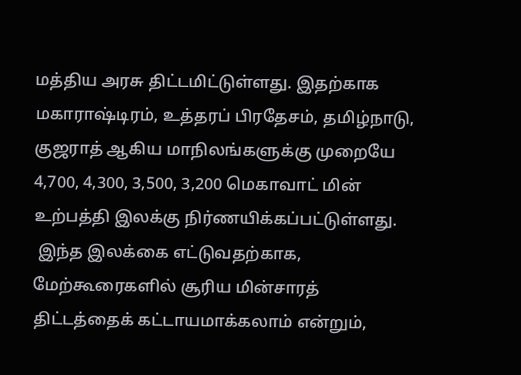மத்திய அரசு திட்டமிட்டுள்ளது. இதற்காக மகாராஷ்டிரம், உத்தரப் பிரதேசம், தமிழ்நாடு, குஜராத் ஆகிய மாநிலங்களுக்கு முறையே 4,700, 4,300, 3,500, 3,200 மெகாவாட் மின் உற்பத்தி இலக்கு நிர்ணயிக்கப்பட்டுள்ளது.
 இந்த இலக்கை எட்டுவதற்காக, மேற்கூரைகளில் சூரிய மின்சாரத் திட்டத்தைக் கட்டாயமாக்கலாம் என்றும்,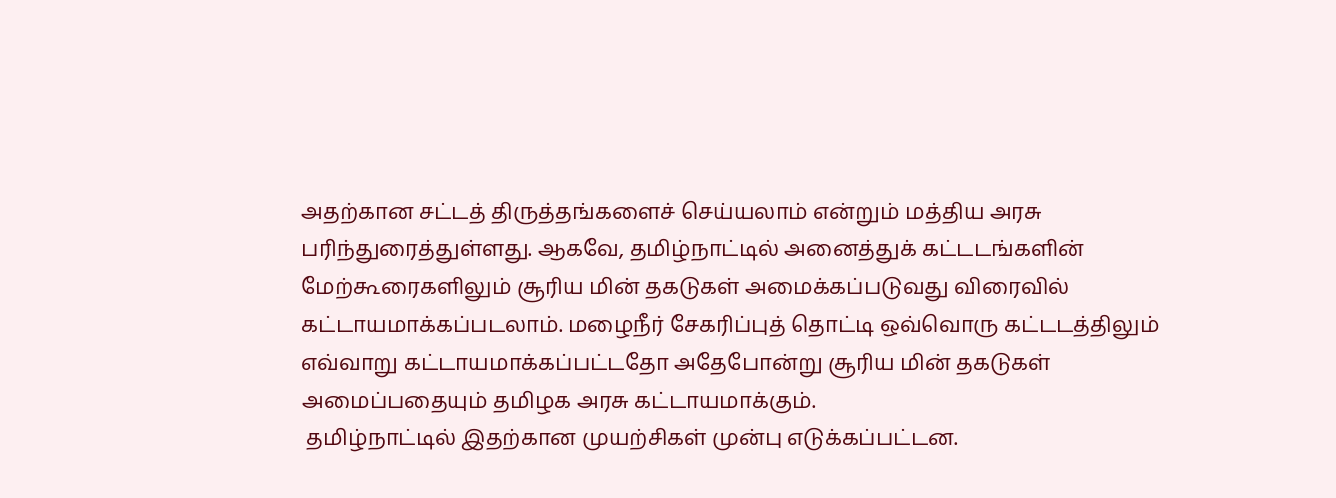அதற்கான சட்டத் திருத்தங்களைச் செய்யலாம் என்றும் மத்திய அரசு பரிந்துரைத்துள்ளது. ஆகவே, தமிழ்நாட்டில் அனைத்துக் கட்டடங்களின் மேற்கூரைகளிலும் சூரிய மின் தகடுகள் அமைக்கப்படுவது விரைவில் கட்டாயமாக்கப்படலாம். மழைநீர் சேகரிப்புத் தொட்டி ஒவ்வொரு கட்டடத்திலும் எவ்வாறு கட்டாயமாக்கப்பட்டதோ அதேபோன்று சூரிய மின் தகடுகள் அமைப்பதையும் தமிழக அரசு கட்டாயமாக்கும்.
 தமிழ்நாட்டில் இதற்கான முயற்சிகள் முன்பு எடுக்கப்பட்டன.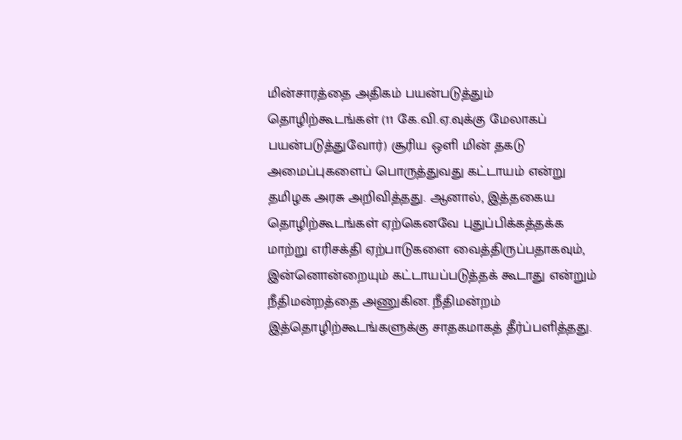மின்சாரத்தை அதிகம் பயன்படுத்தும் தொழிற்கூடங்கள் (11 கே.வி.ஏ.வுக்கு மேலாகப் பயன்படுத்துவோர்) சூரிய ஒளி மின் தகடு அமைப்புகளைப் பொருத்துவது கட்டாயம் என்று தமிழக அரசு அறிவித்தது. ஆனால், இத்தகைய தொழிற்கூடங்கள் ஏற்கெனவே புதுப்பிக்கத்தக்க மாற்று எரிசக்தி ஏற்பாடுகளை வைத்திருப்பதாகவும், இன்னொன்றையும் கட்டாயப்படுத்தக் கூடாது என்றும் நீதிமன்றத்தை அணுகின. நீதிமன்றம் இத்தொழிற்கூடங்களுக்கு சாதகமாகத் தீர்ப்பளித்தது.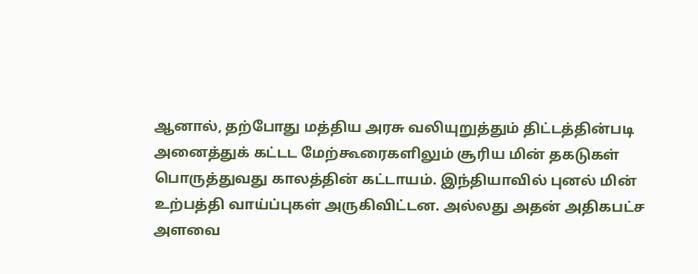ஆனால், தற்போது மத்திய அரசு வலியுறுத்தும் திட்டத்தின்படி அனைத்துக் கட்டட மேற்கூரைகளிலும் சூரிய மின் தகடுகள் பொருத்துவது காலத்தின் கட்டாயம். இந்தியாவில் புனல் மின் உற்பத்தி வாய்ப்புகள் அருகிவிட்டன. அல்லது அதன் அதிகபட்ச அளவை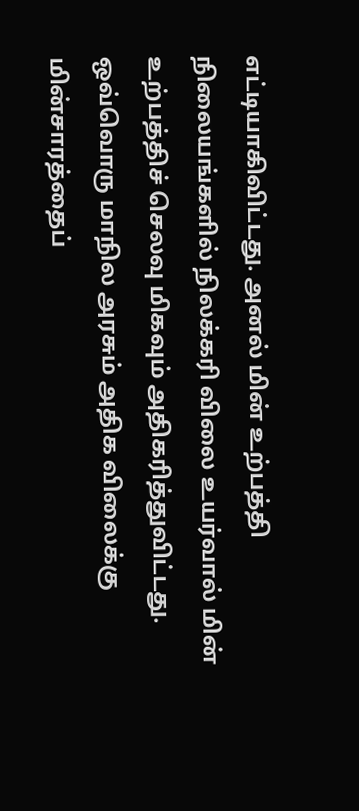எட்டியாகிவிட்டது. அனல் மின் உற்பத்தி நிலையங்களில் நிலக்கரி விலை உயர்வால் மின் உற்பத்திச் செலவு மிகவும் அதிகரித்துவிட்டது. ஒவ்வொரு மாநில அரசும் அதிக விலைக்கு மின்சாரத்தைப்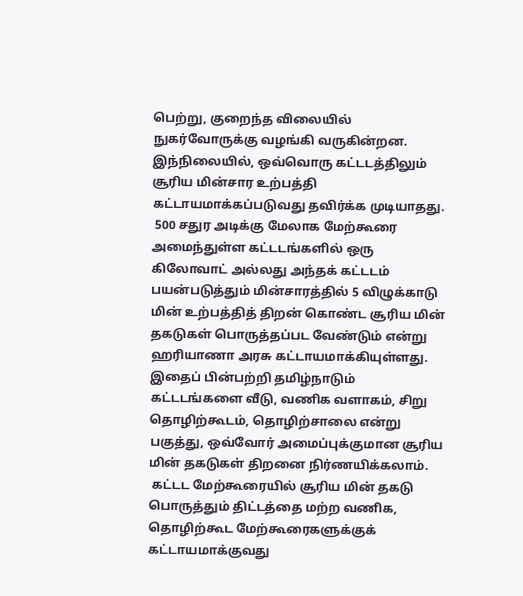பெற்று, குறைந்த விலையில் நுகர்வோருக்கு வழங்கி வருகின்றன. இந்நிலையில், ஒவ்வொரு கட்டடத்திலும் சூரிய மின்சார உற்பத்தி கட்டாயமாக்கப்படுவது தவிர்க்க முடியாதது.
 500 சதுர அடிக்கு மேலாக மேற்கூரை அமைந்துள்ள கட்டடங்களில் ஒரு கிலோவாட் அல்லது அந்தக் கட்டடம் பயன்படுத்தும் மின்சாரத்தில் 5 விழுக்காடு மின் உற்பத்தித் திறன் கொண்ட சூரிய மின் தகடுகள் பொருத்தப்பட வேண்டும் என்று ஹரியாணா அரசு கட்டாயமாக்கியுள்ளது. இதைப் பின்பற்றி தமிழ்நாடும் கட்டடங்களை வீடு, வணிக வளாகம், சிறு தொழிற்கூடம், தொழிற்சாலை என்று பகுத்து, ஒவ்வோர் அமைப்புக்குமான சூரிய மின் தகடுகள் திறனை நிர்ணயிக்கலாம்.
 கட்டட மேற்கூரையில் சூரிய மின் தகடு பொருத்தும் திட்டத்தை மற்ற வணிக, தொழிற்கூட மேற்கூரைகளுக்குக் கட்டாயமாக்குவது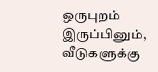ஒருபுறம் இருப்பினும், வீடுகளுக்கு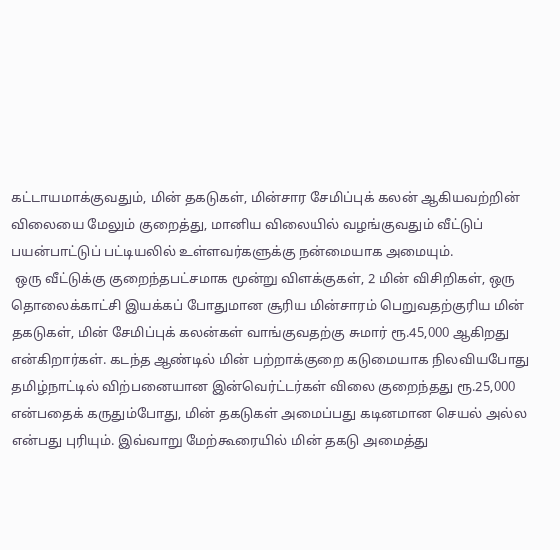கட்டாயமாக்குவதும், மின் தகடுகள், மின்சார சேமிப்புக் கலன் ஆகியவற்றின் விலையை மேலும் குறைத்து, மானிய விலையில் வழங்குவதும் வீட்டுப் பயன்பாட்டுப் பட்டியலில் உள்ளவர்களுக்கு நன்மையாக அமையும்.
 ஒரு வீட்டுக்கு குறைந்தபட்சமாக மூன்று விளக்குகள், 2 மின் விசிறிகள், ஒரு தொலைக்காட்சி இயக்கப் போதுமான சூரிய மின்சாரம் பெறுவதற்குரிய மின் தகடுகள், மின் சேமிப்புக் கலன்கள் வாங்குவதற்கு சுமார் ரூ.45,000 ஆகிறது என்கிறார்கள். கடந்த ஆண்டில் மின் பற்றாக்குறை கடுமையாக நிலவியபோது தமிழ்நாட்டில் விற்பனையான இன்வெர்ட்டர்கள் விலை குறைந்தது ரூ.25,000 என்பதைக் கருதும்போது, மின் தகடுகள் அமைப்பது கடினமான செயல் அல்ல என்பது புரியும். இவ்வாறு மேற்கூரையில் மின் தகடு அமைத்து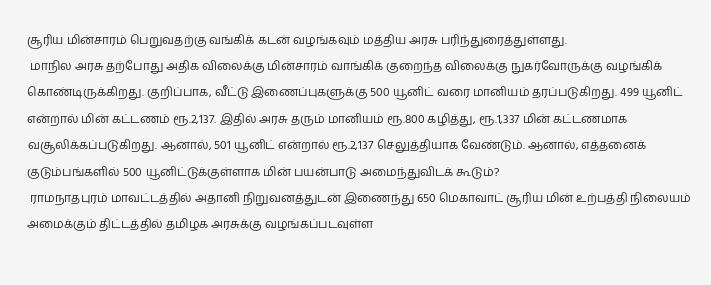சூரிய மின்சாரம் பெறுவதற்கு வங்கிக் கடன் வழங்கவும் மத்திய அரசு பரிந்துரைத்துள்ளது.
 மாநில அரசு தற்போது அதிக விலைக்கு மின்சாரம் வாங்கிக் குறைந்த விலைக்கு நுகர்வோருக்கு வழங்கிக் கொண்டிருக்கிறது. குறிப்பாக, வீட்டு இணைப்புகளுக்கு 500 யூனிட் வரை மானியம் தரப்படுகிறது. 499 யூனிட் என்றால் மின் கட்டணம் ரூ.2,137. இதில் அரசு தரும் மானியம் ரூ.800 கழித்து, ரூ.1,337 மின் கட்டணமாக வசூலிக்கப்படுகிறது. ஆனால், 501 யூனிட் என்றால் ரூ.2,137 செலுத்தியாக வேண்டும். ஆனால், எத்தனைக் குடும்பங்களில் 500 யூனிட்டுக்குள்ளாக மின் பயன்பாடு அமைந்துவிடக் கூடும்?
 ராமநாதபுரம் மாவட்டத்தில் அதானி நிறுவனத்துடன் இணைந்து 650 மெகாவாட் சூரிய மின் உற்பத்தி நிலையம் அமைக்கும் திட்டத்தில் தமிழக அரசுக்கு வழங்கப்படவுள்ள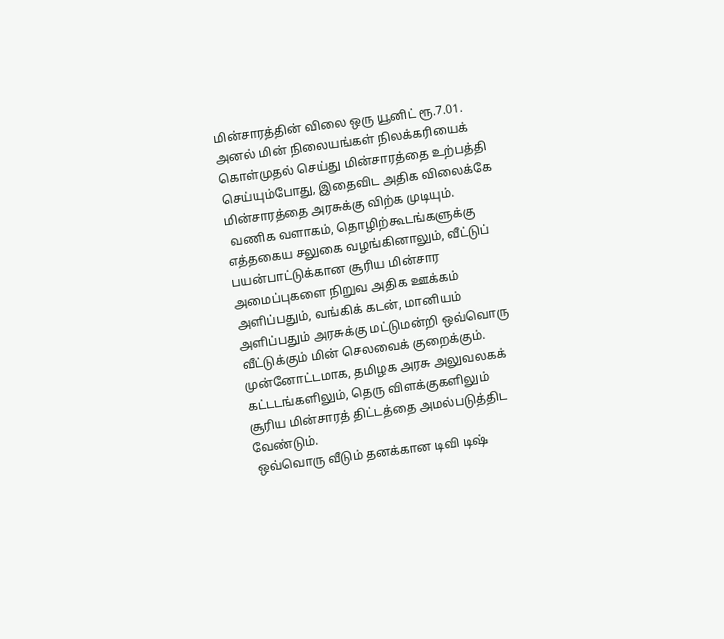மின்சாரத்தின் விலை ஒரு யூனிட் ரூ.7.01. அனல் மின் நிலையங்கள் நிலக்கரியைக் கொள்முதல் செய்து மின்சாரத்தை உற்பத்தி செய்யும்போது, இதைவிட அதிக விலைக்கே மின்சாரத்தை அரசுக்கு விற்க முடியும்.
 வணிக வளாகம், தொழிற்கூடங்களுக்கு எத்தகைய சலுகை வழங்கினாலும், வீட்டுப் பயன்பாட்டுக்கான சூரிய மின்சார அமைப்புகளை நிறுவ அதிக ஊக்கம் அளிப்பதும், வங்கிக் கடன், மானியம் அளிப்பதும் அரசுக்கு மட்டுமன்றி ஒவ்வொரு வீட்டுக்கும் மின் செலவைக் குறைக்கும். முன்னோட்டமாக, தமிழக அரசு அலுவலகக் கட்டடங்களிலும், தெரு விளக்குகளிலும் சூரிய மின்சாரத் திட்டத்தை அமல்படுத்திட வேண்டும்.
 ஒவ்வொரு வீடும் தனக்கான டிவி டிஷ்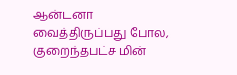ஆன்டனா வைத்திருப்பது போல, குறைந்தபட்ச மின்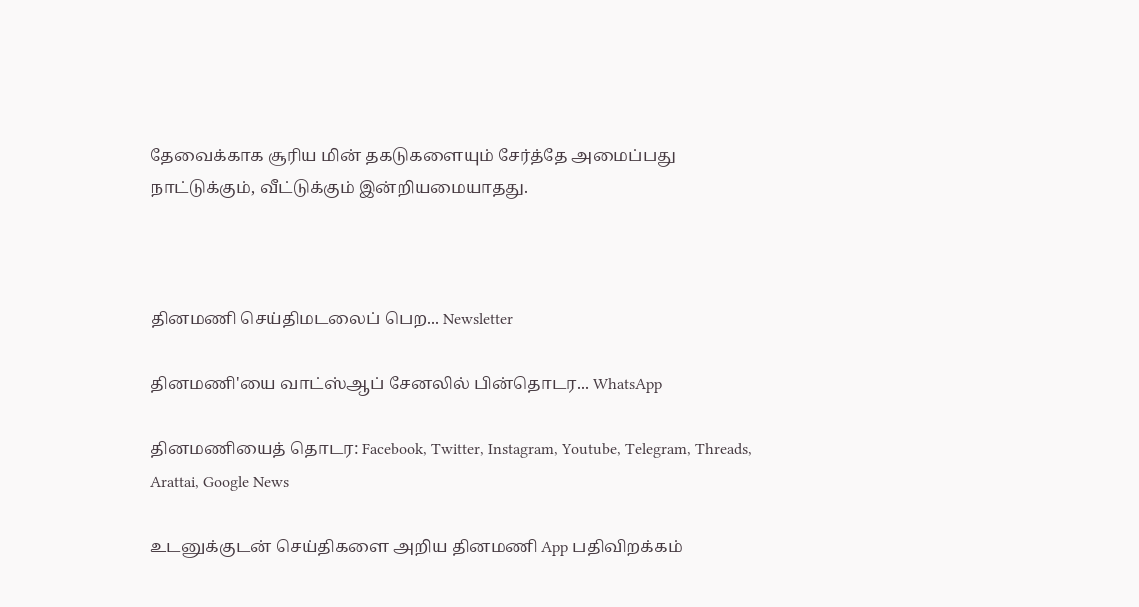தேவைக்காக சூரிய மின் தகடுகளையும் சேர்த்தே அமைப்பது நாட்டுக்கும், வீட்டுக்கும் இன்றியமையாதது.



தினமணி செய்திமடலைப் பெற... Newsletter

தினமணி'யை வாட்ஸ்ஆப் சேனலில் பின்தொடர... WhatsApp

தினமணியைத் தொடர: Facebook, Twitter, Instagram, Youtube, Telegram, Threads, Arattai, Google News

உடனுக்குடன் செய்திகளை அறிய தினமணி App பதிவிறக்கம்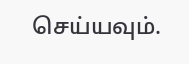செய்யவும்.